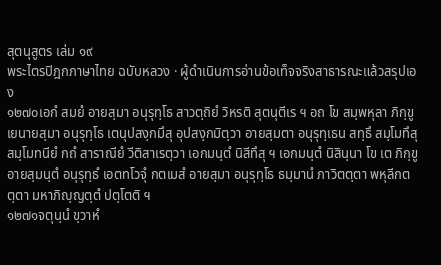สุตนุสูตร เล่ม ๑๙
พระไตรปิฎกภาษาไทย ฉบับหลวง · ผู้ดำเนินการอ่านข้อเท็จจริงสาธารณะแล้วสรุปเอง
๑๒๗๐เอกํ สมยํ อายสฺมา อนุรุทฺโธ สาวตฺถิยํ วิหรติ สุตนุตีเร ฯ อถ โข สมฺพหุลา ภิกฺขู เยนายสฺมา อนุรุทฺโธ เตนุปสงฺกมึสุ อุปสงฺกมิตฺวา อายสฺมตา อนุรุทฺเธน สทฺธึ สมฺโมทึสุ สมฺโมทนียํ กถํ สาราณียํ วีติสาเรตฺวา เอกมนฺตํ นิสีทึสุ ฯ เอกมนฺตํ นิสินฺนา โข เต ภิกฺขู อายสฺมนฺตํ อนุรุทฺธํ เอตทโวจุํ กตเมสํ อายสฺมา อนุรุทฺโธ ธมฺมานํ ภาวิตตฺตา พหุลีกตตฺตา มหาภิญฺญตฺตํ ปตฺโตติ ฯ
๑๒๗๑จตุนฺนํ ขฺวาหํ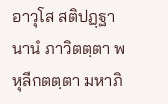อาวุโส สติปฏฺฐานานํ ภาวิตตฺตา พหุลีกตตฺตา มหาภิ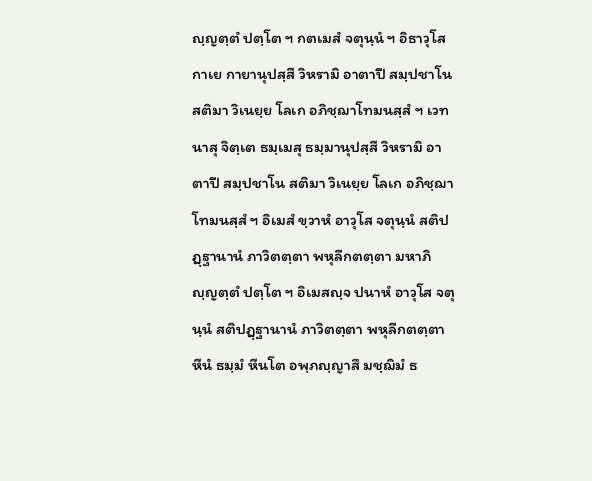ญฺญตฺตํ ปตฺโต ฯ กตเมสํ จตุนฺนํ ฯ อิธาวุโส กาเย กายานุปสฺสี วิหรามิ อาตาปี สมฺปชาโน สติมา วิเนยฺย โลเก อภิชฺฌาโทมนสฺสํ ฯ เวทนาสุ จิตฺเต ธมฺเมสุ ธมฺมานุปสฺสี วิหรามิ อาตาปี สมฺปชาโน สติมา วิเนยฺย โลเก อภิชฺฌาโทมนสฺสํ ฯ อิเมสํ ขฺวาหํ อาวุโส จตุนฺนํ สติปฏฺฐานานํ ภาวิตตฺตา พหุลีกตตฺตา มหาภิญฺญตฺตํ ปตฺโต ฯ อิเมสญฺจ ปนาหํ อาวุโส จตุนฺนํ สติปฏฺฐานานํ ภาวิตตฺตา พหุลีกตตฺตา หีนํ ธมฺมํ หีนโต อพฺภญฺญาสึ มชฺฌิมํ ธ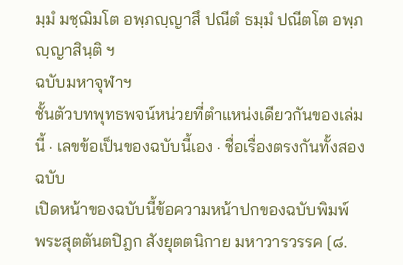มฺมํ มชฺฌิมโต อพฺภญฺญาสึ ปณีตํ ธมฺมํ ปณีตโต อพฺภญฺญาสินฺติ ฯ
ฉบับมหาจุฬาฯ
ชั้นตัวบทพุทธพจน์หน่วยที่ตำแหน่งเดียวกันของเล่มนี้ · เลขข้อเป็นของฉบับนี้เอง · ชื่อเรื่องตรงกันทั้งสองฉบับ
เปิดหน้าของฉบับนี้ข้อความหน้าปกของฉบับพิมพ์
พระสุตตันตปิฎก สังยุตตนิกาย มหาวารวรรค [๘.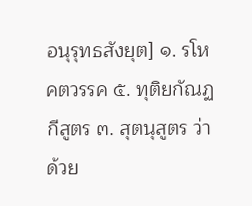อนุรุทธสังยุต] ๑. รโหคตวรรค ๕. ทุติยกัณฏกีสูตร ๓. สุตนุสูตร ว่าด้วย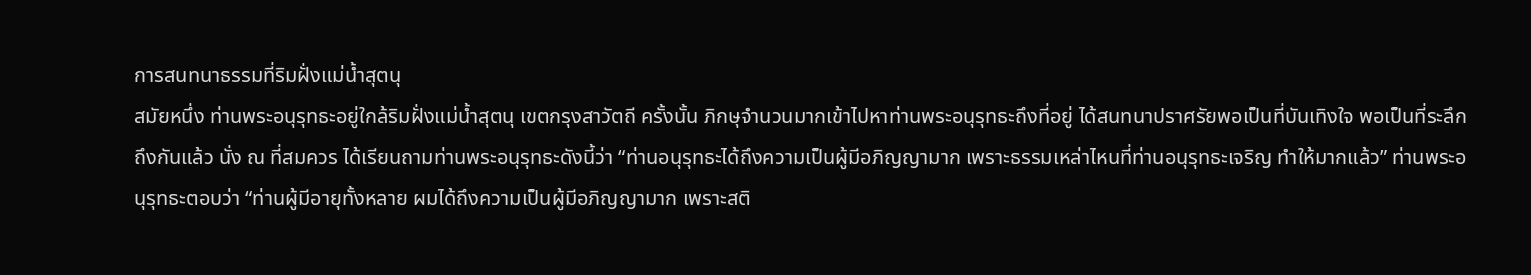การสนทนาธรรมที่ริมฝั่งแม่น้ำสุตนุ
สมัยหนึ่ง ท่านพระอนุรุทธะอยู่ใกล้ริมฝั่งแม่น้ำสุตนุ เขตกรุงสาวัตถี ครั้งนั้น ภิกษุจำนวนมากเข้าไปหาท่านพระอนุรุทธะถึงที่อยู่ ได้สนทนาปราศรัยพอเป็นที่บันเทิงใจ พอเป็นที่ระลึกถึงกันแล้ว นั่ง ณ ที่สมควร ได้เรียนถามท่านพระอนุรุทธะดังนี้ว่า “ท่านอนุรุทธะได้ถึงความเป็นผู้มีอภิญญามาก เพราะธรรมเหล่าไหนที่ท่านอนุรุทธะเจริญ ทำให้มากแล้ว” ท่านพระอนุรุทธะตอบว่า “ท่านผู้มีอายุทั้งหลาย ผมได้ถึงความเป็นผู้มีอภิญญามาก เพราะสติ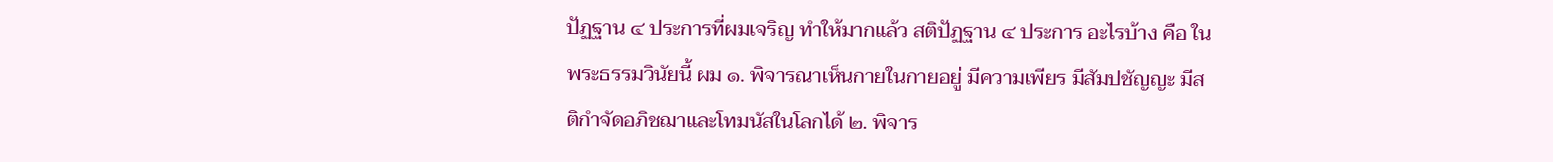ปัฏฐาน ๔ ประการที่ผมเจริญ ทำให้มากแล้ว สติปัฏฐาน ๔ ประการ อะไรบ้าง คือ ในพระธรรมวินัยนี้ ผม ๑. พิจารณาเห็นกายในกายอยู่ มีความเพียร มีสัมปชัญญะ มีสติกำจัดอภิชฌาและโทมนัสในโลกได้ ๒. พิจาร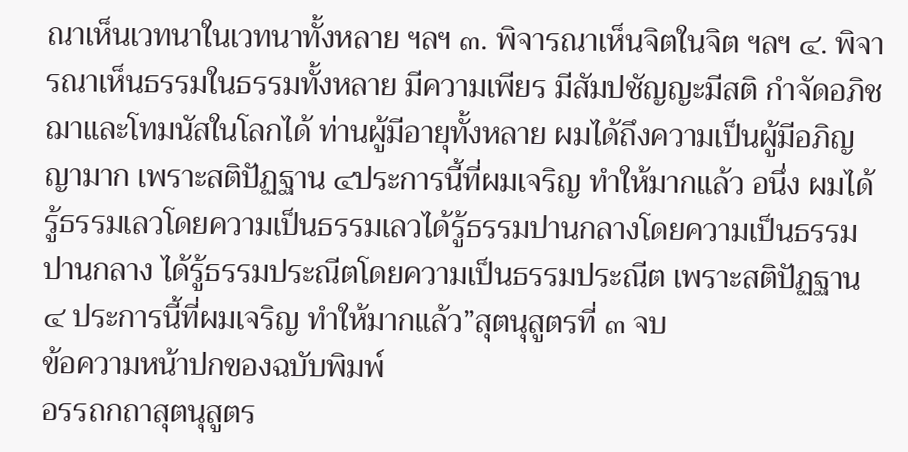ณาเห็นเวทนาในเวทนาทั้งหลาย ฯลฯ ๓. พิจารณาเห็นจิตในจิต ฯลฯ ๔. พิจารณาเห็นธรรมในธรรมทั้งหลาย มีความเพียร มีสัมปชัญญะมีสติ กำจัดอภิชฌาและโทมนัสในโลกได้ ท่านผู้มีอายุทั้งหลาย ผมได้ถึงความเป็นผู้มีอภิญญามาก เพราะสติปัฏฐาน ๔ประการนี้ที่ผมเจริญ ทำให้มากแล้ว อนึ่ง ผมได้รู้ธรรมเลวโดยความเป็นธรรมเลวได้รู้ธรรมปานกลางโดยความเป็นธรรมปานกลาง ได้รู้ธรรมประณีตโดยความเป็นธรรมประณีต เพราะสติปัฏฐาน ๔ ประการนี้ที่ผมเจริญ ทำให้มากแล้ว”สุตนุสูตรที่ ๓ จบ
ข้อความหน้าปกของฉบับพิมพ์
อรรถกถาสุตนุสูตร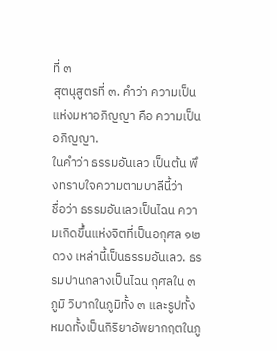ที่ ๓
สุตนุสูตรที่ ๓. คำว่า ความเป็นแห่งมหาอภิญญา คือ ความเป็นอภิญญา.
ในคำว่า ธรรมอันเลว เป็นต้น พึงทราบใจความตามบาลีนี้ว่า
ชื่อว่า ธรรมอันเลวเป็นไฉน ความเกิดขึ้นแห่งจิตที่เป็นอกุศล ๑๒ ดวง เหล่านี้เป็นธรรมอันเลว. ธรรมปานกลางเป็นไฉน กุศลใน ๓ ภูมิ วิบากในภูมิทั้ง ๓ และรูปทั้งหมดทั้งเป็นกิริยาอัพยากฤตในภู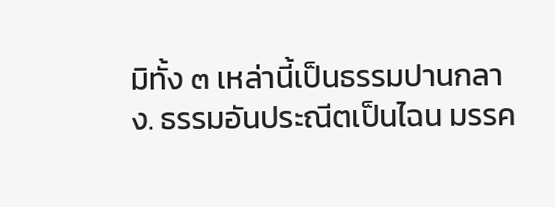มิทั้ง ๓ เหล่านี้เป็นธรรมปานกลาง. ธรรมอันประณีตเป็นไฉน มรรค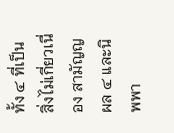ทั้ง ๔ ที่เป็นสิ่งไม่เกี่ยวเนื่อง สามัญญผล ๔ และนิพพา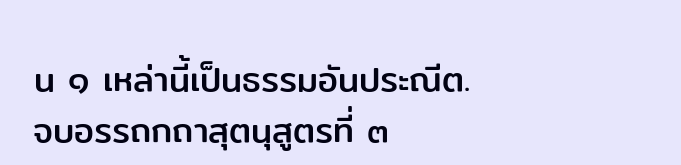น ๑ เหล่านี้เป็นธรรมอันประณีต.
จบอรรถกถาสุตนุสูตรที่ ๓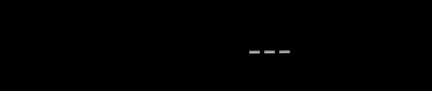---